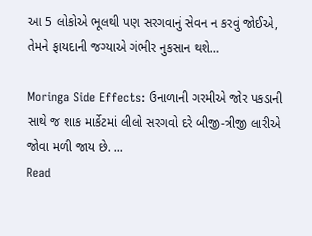આ 5 લોકોએ ભૂલથી પણ સરગવાનું સેવન ન કરવું જોઈએ, તેમને ફાયદાની જગ્યાએ ગંભીર નુકસાન થશે…

Moringa Side Effects: ઉનાળાની ગરમીએ જોર પકડાની સાથે જ શાક માર્કેટમાં લીલો સરગવો દરે બીજી-ત્રીજી લારીએ જોવા મળી જાય છે. ...
Read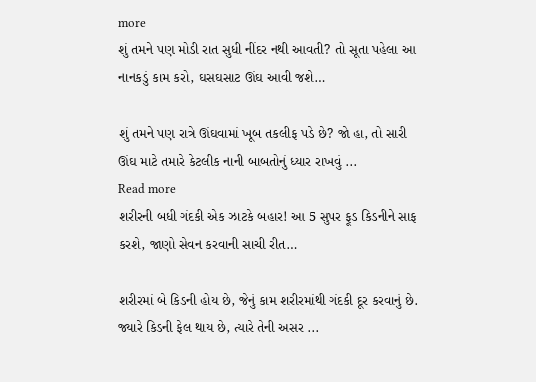more
શું તમને પણ મોડી રાત સુધી નીંદર નથી આવતી? તો સૂતા પહેલા આ નાનકડું કામ કરો, ઘસઘસાટ ઊંઘ આવી જશે…

શું તમને પણ રાત્રે ઊંઘવામાં ખૂબ તકલીફ પડે છે? જો હા, તો સારી ઊંઘ માટે તમારે કેટલીક નાની બાબતોનું ધ્યાર રાખવું ...
Read more
શરીરની બધી ગંદકી એક ઝાટકે બહાર! આ 5 સુપર ફૂડ કિડનીને સાફ કરશે, જાણો સેવન કરવાની સાચી રીત…

શરીરમાં બે કિડની હોય છે, જેનું કામ શરીરમાંથી ગંદકી દૂર કરવાનું છે. જ્યારે કિડની ફેલ થાય છે, ત્યારે તેની અસર ...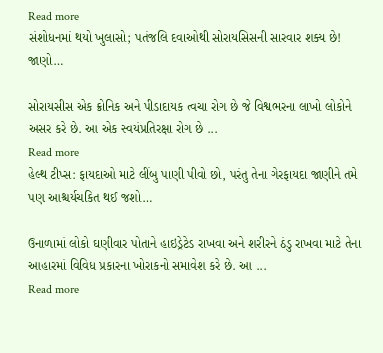Read more
સંશોધનમાં થયો ખુલાસો; પતંજલિ દવાઓથી સોરાયસિસની સારવાર શક્ય છે! જાણો…

સોરાયસીસ એક ક્રોનિક અને પીડાદાયક ત્વચા રોગ છે જે વિશ્વભરના લાખો લોકોને અસર કરે છે. આ એક સ્વયંપ્રતિરક્ષા રોગ છે ...
Read more
હેલ્થ ટીપ્સ: ફાયદાઓ માટે લીંબુ પાણી પીવો છો, પરંતુ તેના ગેરફાયદા જાણીને તમે પણ આશ્ચર્યચકિત થઈ જશો…

ઉનાળામાં લોકો ઘણીવાર પોતાને હાઇડ્રેટેડ રાખવા અને શરીરને ઠંડુ રાખવા માટે તેના આહારમાં વિવિધ પ્રકારના ખોરાકનો સમાવેશ કરે છે. આ ...
Read more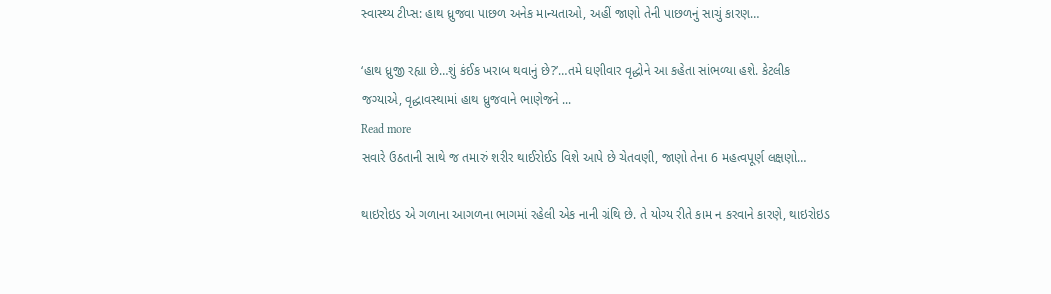સ્વાસ્થ્ય ટીપ્સ: હાથ ધ્રુજવા પાછળ અનેક માન્યતાઓ, અહીં જાણો તેની પાછળનું સાચું કારણ…

‘હાથ ધ્રુજી રહ્યા છે…શું કંઈક ખરાબ થવાનું છે?’…તમે ઘણીવાર વૃદ્ધોને આ કહેતા સાંભળ્યા હશે. કેટલીક જગ્યાએ, વૃદ્ધાવસ્થામાં હાથ ધ્રુજવાને ભાણેજને ...
Read more
સવારે ઉઠતાની સાથે જ તમારું શરીર થાઈરોઈડ વિશે આપે છે ચેતવણી, જાણો તેના 6 મહત્વપૂર્ણ લક્ષણો…

થાઇરોઇડ એ ગળાના આગળના ભાગમાં રહેલી એક નાની ગ્રંથિ છે. તે યોગ્ય રીતે કામ ન કરવાને કારણે, થાઇરોઇડ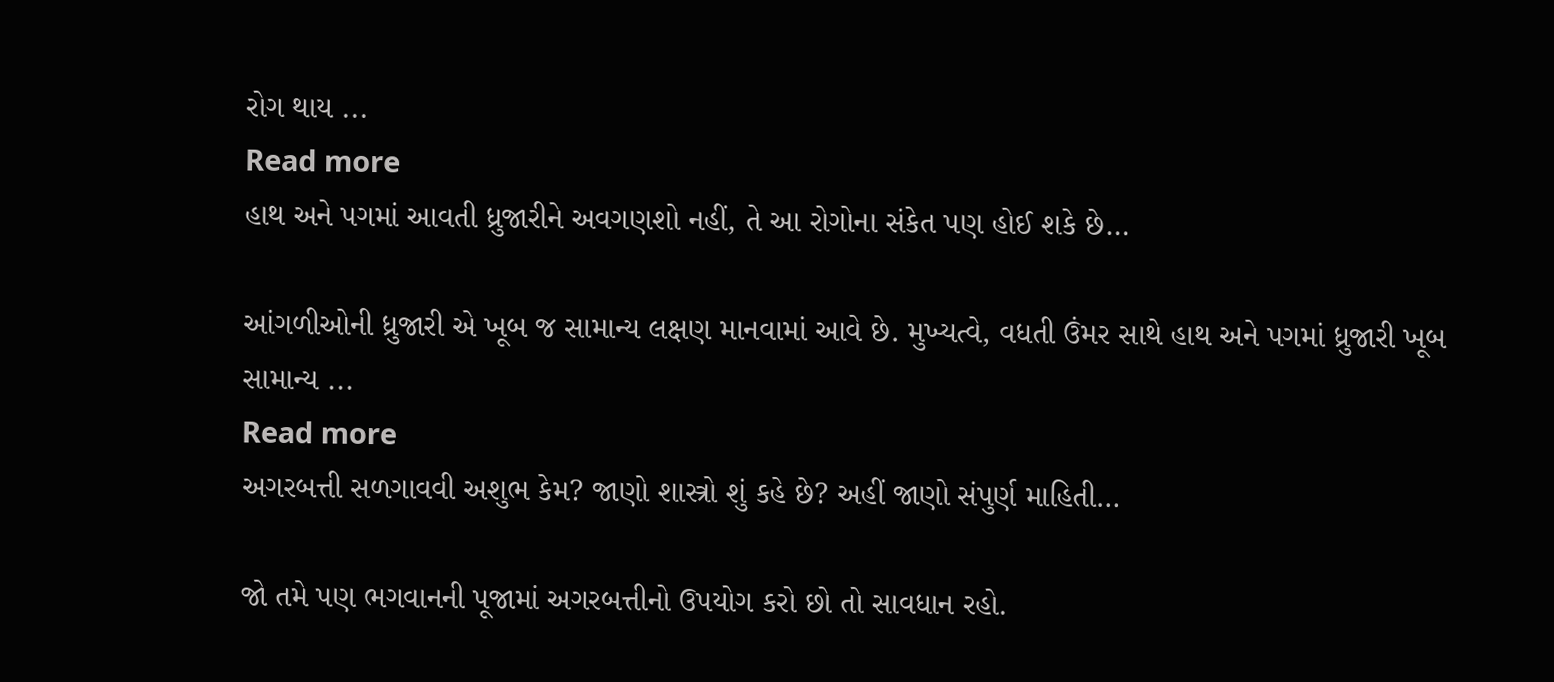રોગ થાય ...
Read more
હાથ અને પગમાં આવતી ધ્રુજારીને અવગણશો નહીં, તે આ રોગોના સંકેત પણ હોઈ શકે છે…

આંગળીઓની ધ્રુજારી એ ખૂબ જ સામાન્ય લક્ષણ માનવામાં આવે છે. મુખ્યત્વે, વધતી ઉંમર સાથે હાથ અને પગમાં ધ્રુજારી ખૂબ સામાન્ય ...
Read more
અગરબત્તી સળગાવવી અશુભ કેમ? જાણો શાસ્ત્રો શું કહે છે? અહીં જાણો સંપુર્ણ માહિતી…

જો તમે પણ ભગવાનની પૂજામાં અગરબત્તીનો ઉપયોગ કરો છો તો સાવધાન રહો.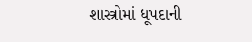શાસ્ત્રોમાં ધૂપદાની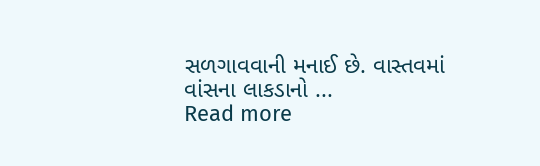સળગાવવાની મનાઈ છે. વાસ્તવમાં વાંસના લાકડાનો ...
Read more